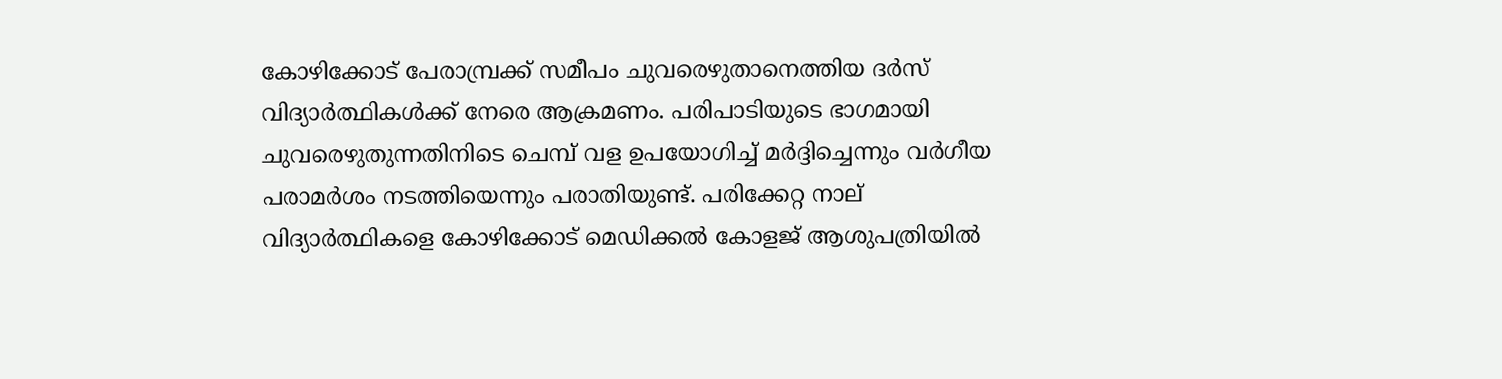കോഴിക്കോട് പേരാമ്പ്രക്ക് സമീപം ചുവരെഴുതാനെത്തിയ ദര്‍സ് വിദ്യാര്‍ത്ഥികള്‍ക്ക് നേരെ ആക്രമണം. പരിപാടിയുടെ ഭാഗമായി ചുവരെഴുതുന്നതിനിടെ ചെമ്പ് വള ഉപയോഗിച്ച് മര്‍ദ്ദിച്ചെന്നും വര്‍ഗീയ പരാമര്‍ശം നടത്തിയെന്നും പരാതിയുണ്ട്. പരിക്കേറ്റ നാല് വിദ്യാര്‍ത്ഥികളെ കോഴിക്കോട് മെഡിക്കല്‍ കോളജ് ആശുപത്രിയില്‍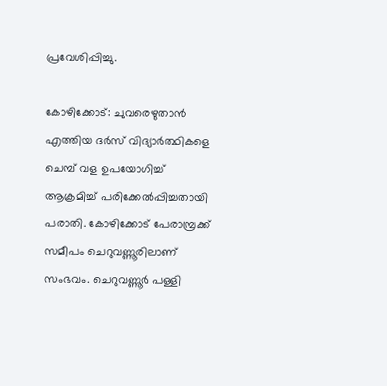പ്രവേശിപ്പിച്ചു.

കോഴിക്കോട്: ചുവരെഴുതാന്‍ എത്തിയ ദര്‍സ് വിദ്യാര്‍ത്ഥികളെ ചെമ്പ് വള ഉപയോഗിച്ച് ആക്രമിച്ച് പരിക്കേല്‍പ്പിച്ചതായി പരാതി. കോഴിക്കോട് പേരാമ്പ്രക്ക് സമീപം ചെറുവണ്ണൂരിലാണ് സംഭവം. ചെറുവണ്ണൂര്‍ പള്ളി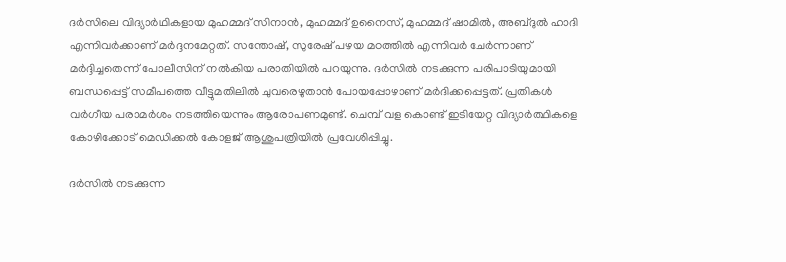ദര്‍സിലെ വിദ്യാര്‍ഥികളായ മുഹമ്മദ് സിനാന്‍, മുഹമ്മദ് ഉനൈസ്, മുഹമ്മദ് ഷാമില്‍, അബ്ദുല്‍ ഹാദി എന്നിവര്‍ക്കാണ് മര്‍ദ്ദനമേറ്റത്. സന്തോഷ്, സുരേഷ് പഴയ മഠത്തില്‍ എന്നിവര്‍ ചേര്‍ന്നാണ് മര്‍ദ്ദിച്ചതെന്ന് പോലീസിന് നല്‍കിയ പരാതിയിൽ പറയുന്നു. ദർസിൽ നടക്കുന്ന പരിപാടിയുമായി ബന്ധപ്പെട്ട് സമീപത്തെ വീട്ടുമതിലില്‍ ചുവരെഴുതാൻ പോയപ്പോഴാണ് മർദിക്കപ്പെട്ടത്. പ്രതികൾ വർഗീയ പരാമർശം നടത്തിയെന്നും ആരോപണമുണ്ട്. ചെമ്പ് വള കൊണ്ട് ഇടിയേറ്റ വിദ്യാർത്ഥികളെ കോഴിക്കോട് മെഡിക്കല്‍ കോളജ് ആശുപത്രിയില്‍ പ്രവേശിപ്പിച്ചു.

ദര്‍സില്‍ നടക്കുന്ന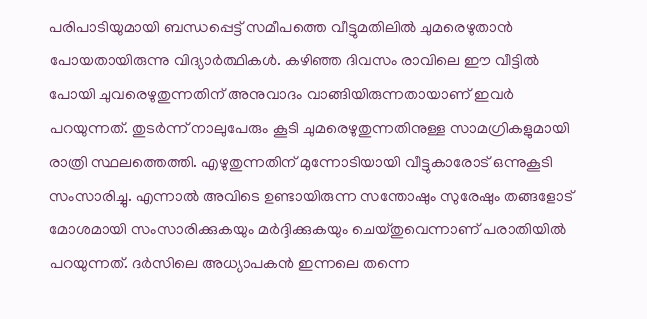പരിപാടിയുമായി ബന്ധപ്പെട്ട് സമീപത്തെ വീട്ടുമതിലില്‍ ചുമരെഴുതാന്‍ പോയതായിരുന്നു വിദ്യാർത്ഥികൾ. കഴിഞ്ഞ ദിവസം രാവിലെ ഈ വീട്ടില്‍ പോയി ചുവരെഴുതുന്നതിന് അനുവാദം വാങ്ങിയിരുന്നതായാണ് ഇവര്‍ പറയുന്നത്. തുടര്‍ന്ന് നാലുപേരും കൂടി ചുമരെഴുതുന്നതിനുള്ള സാമഗ്രികളുമായി രാത്രി സ്ഥലത്തെത്തി. എഴുതുന്നതിന് മുന്നോടിയായി വീട്ടുകാരോട് ഒന്നുകൂടി സംസാരിച്ചു. എന്നാല്‍ അവിടെ ഉണ്ടായിരുന്ന സന്തോഷും സുരേഷും തങ്ങളോട് മോശമായി സംസാരിക്കുകയും മര്‍ദ്ദിക്കുകയും ചെയ്തുവെന്നാണ് പരാതിയില്‍ പറയുന്നത്. ദര്‍സിലെ അധ്യാപകന്‍ ഇന്നലെ തന്നെ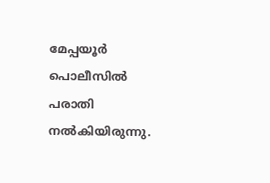മേപ്പയൂര്‍ പൊലീസില്‍ പരാതി നല്‍കിയിരുന്നു.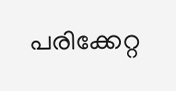പരിക്കേറ്റ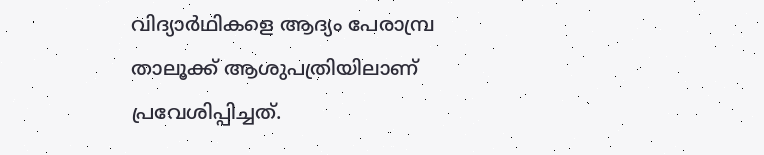വിദ്യാര്‍ഥികളെ ആദ്യം പേരാമ്പ്ര താലൂക്ക് ആശുപത്രിയിലാണ് പ്രവേശിപ്പിച്ചത്.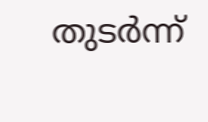തുടര്‍ന്ന്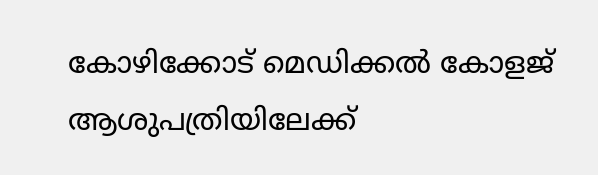കോഴിക്കോട് മെഡിക്കല്‍ കോളജ് ആശുപത്രിയിലേക്ക്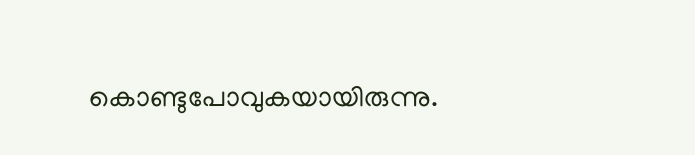കൊണ്ടുപോവുകയായിരുന്നു.